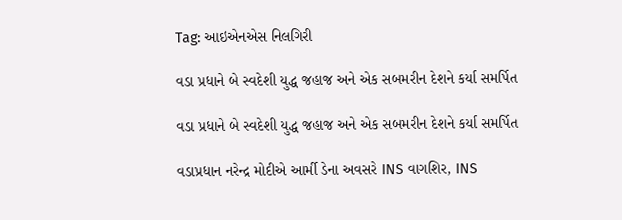Tag: આઇએનએસ નિલગિરી

વડા પ્રધાને બે સ્વદેશી યુદ્ધ જહાજ અને એક સબમરીન દેશને કર્યા સમર્પિત

વડા પ્રધાને બે સ્વદેશી યુદ્ધ જહાજ અને એક સબમરીન દેશને કર્યા સમર્પિત

વડાપ્રધાન નરેન્દ્ર મોદીએ આર્મી ડેના અવસરે INS વાગશિર, INS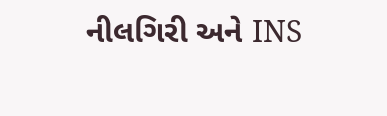નીલગિરી અને INS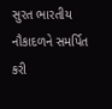સુરત ભારતીય નૌકાદળને સમર્પિત કરી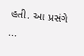હતી. આ પ્રસંગે ...